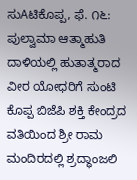ಸುAಟಿಕೊಪ್ಪ, ಫೆ. ೧೬: ಪುಲ್ವಾಮಾ ಆತ್ಮಾಹುತಿ ದಾಳಿಯಲ್ಲಿ ಹುತಾತ್ಮರಾದ ವೀರ ಯೋಧರಿಗೆ ಸುಂಟಿ ಕೊಪ್ಪ ಬಿಜೆಪಿ ಶಕ್ತಿ ಕೇಂದ್ರದ ವತಿಯಿಂದ ಶ್ರೀ ರಾಮ ಮಂದಿರದಲ್ಲಿ ಶ್ರದ್ಧಾಂಜಲಿ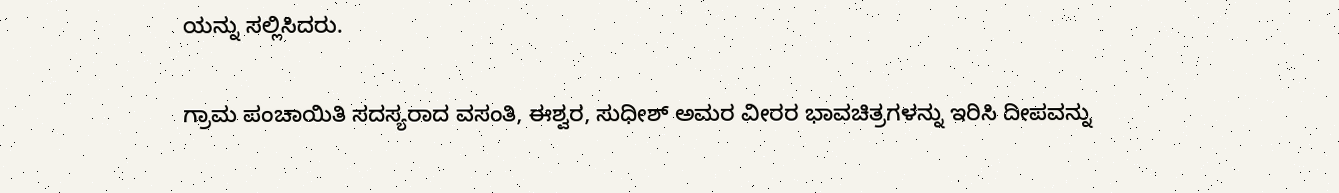ಯನ್ನು ಸಲ್ಲಿಸಿದರು.

ಗ್ರಾಮ ಪಂಚಾಯಿತಿ ಸದಸ್ಯರಾದ ವಸಂತಿ, ಈಶ್ವರ, ಸುಧೀಶ್ ಅಮರ ವೀರರ ಭಾವಚಿತ್ರಗಳನ್ನು ಇರಿಸಿ ದೀಪವನ್ನು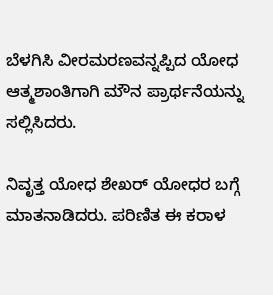ಬೆಳಗಿಸಿ ವೀರಮರಣವನ್ನಪ್ಪಿದ ಯೋಧ ಆತ್ಮಶಾಂತಿಗಾಗಿ ಮೌನ ಪ್ರಾರ್ಥನೆಯನ್ನು ಸಲ್ಲಿಸಿದರು.

ನಿವೃತ್ತ ಯೋಧ ಶೇಖರ್ ಯೋಧರ ಬಗ್ಗೆ ಮಾತನಾಡಿದರು. ಪರಿಣಿತ ಈ ಕರಾಳ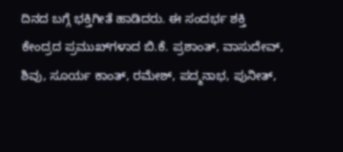ದಿನದ ಬಗ್ಗೆ ಭಕ್ತಿಗೀತೆ ಹಾಡಿದರು. ಈ ಸಂದರ್ಭ ಶಕ್ತಿ ಕೇಂದ್ರದ ಪ್ರಮುಖ್‌ಗಳಾದ ಬಿ.ಕೆ. ಪ್ರಶಾಂತ್, ವಾಸುದೇವ್, ಶಿವು, ಸೂರ್ಯ ಕಾಂತ್, ರಮೇಶ್, ಪದ್ಮನಾಭ, ಪುನೀತ್,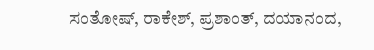ಸಂತೋಷ್, ರಾಕೇಶ್, ಪ್ರಶಾಂತ್, ದಯಾನಂದ,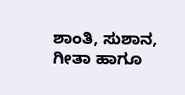ಶಾಂತಿ, ಸುಶಾನ, ಗೀತಾ ಹಾಗೂ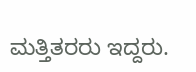ಮತ್ತಿತರರು ಇದ್ದರು.